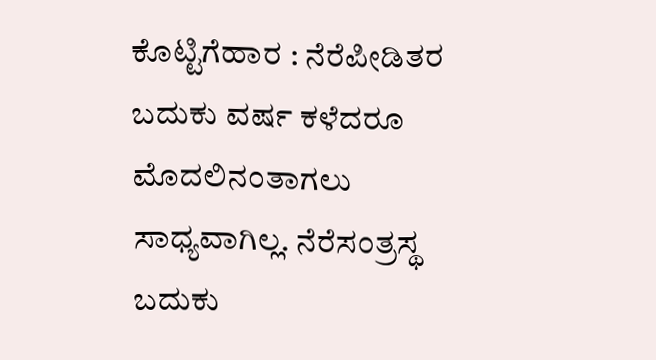ಕೊಟ್ಟಿಗೆಹಾರ : ನೆರೆಪೀಡಿತರ ಬದುಕು ವರ್ಷ ಕಳೆದರೂ ಮೊದಲಿನಂತಾಗಲು ಸಾಧ್ಯವಾಗಿಲ್ಲ. ನೆರೆಸಂತ್ರಸ್ಥ ಬದುಕು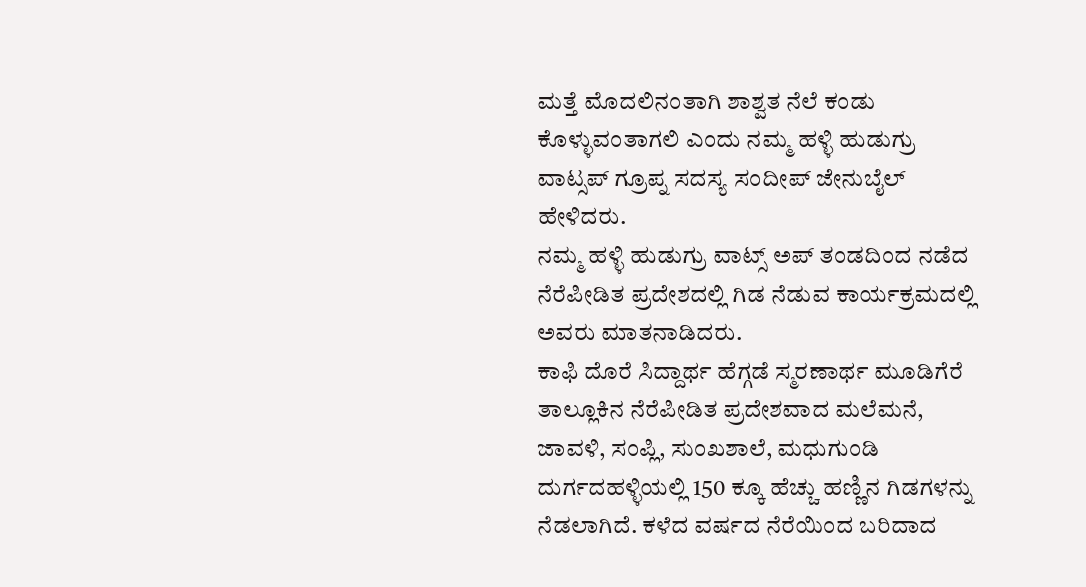ಮತ್ತೆ ಮೊದಲಿನಂತಾಗಿ ಶಾಶ್ವತ ನೆಲೆ ಕಂಡು ಕೊಳ್ಳುವಂತಾಗಲಿ ಎಂದು ನಮ್ಮ ಹಳ್ಳಿ ಹುಡುಗ್ರು ವಾಟ್ಸಪ್ ಗ್ರೂಪ್ನ ಸದಸ್ಯ ಸಂದೀಪ್ ಜೇನುಬೈಲ್ ಹೇಳಿದರು.
ನಮ್ಮ ಹಳ್ಳಿ ಹುಡುಗ್ರು ವಾಟ್ಸ್ ಅಪ್ ತಂಡದಿಂದ ನಡೆದ ನೆರೆಪೀಡಿತ ಪ್ರದೇಶದಲ್ಲಿ ಗಿಡ ನೆಡುವ ಕಾರ್ಯಕ್ರಮದಲ್ಲಿ ಅವರು ಮಾತನಾಡಿದರು.
ಕಾಫಿ ದೊರೆ ಸಿದ್ದಾರ್ಥ ಹೆಗ್ಗಡೆ ಸ್ಮರಣಾರ್ಥ ಮೂಡಿಗೆರೆ ತಾಲ್ಲೂಕಿನ ನೆರೆಪೀಡಿತ ಪ್ರದೇಶವಾದ ಮಲೆಮನೆ, ಜಾವಳಿ, ಸಂಪ್ಲಿ, ಸುಂಖಶಾಲೆ, ಮಧುಗುಂಡಿ ದುರ್ಗದಹಳ್ಳಿಯಲ್ಲಿ 150 ಕ್ಕೂ ಹೆಚ್ಚು ಹಣ್ಣಿನ ಗಿಡಗಳನ್ನು ನೆಡಲಾಗಿದೆ. ಕಳೆದ ವರ್ಷದ ನೆರೆಯಿಂದ ಬರಿದಾದ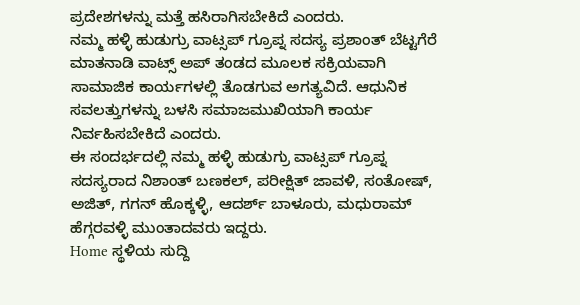ಪ್ರದೇಶಗಳನ್ನು ಮತ್ತೆ ಹಸಿರಾಗಿಸಬೇಕಿದೆ ಎಂದರು.
ನಮ್ಮ ಹಳ್ಳಿ ಹುಡುಗ್ರು ವಾಟ್ಸಪ್ ಗ್ರೂಪ್ನ ಸದಸ್ಯ ಪ್ರಶಾಂತ್ ಬೆಟ್ಟಗೆರೆ ಮಾತನಾಡಿ ವಾಟ್ಸ್ ಅಪ್ ತಂಡದ ಮೂಲಕ ಸಕ್ರಿಯವಾಗಿ ಸಾಮಾಜಿಕ ಕಾರ್ಯಗಳಲ್ಲಿ ತೊಡಗುವ ಅಗತ್ಯವಿದೆ. ಆಧುನಿಕ ಸವಲತ್ತುಗಳನ್ನು ಬಳಸಿ ಸಮಾಜಮುಖಿಯಾಗಿ ಕಾರ್ಯ ನಿರ್ವಹಿಸಬೇಕಿದೆ ಎಂದರು.
ಈ ಸಂದರ್ಭದಲ್ಲಿ ನಮ್ಮ ಹಳ್ಳಿ ಹುಡುಗ್ರು ವಾಟ್ಸಪ್ ಗ್ರೂಪ್ನ ಸದಸ್ಯರಾದ ನಿಶಾಂತ್ ಬಣಕಲ್, ಪರೀಕ್ಷಿತ್ ಜಾವಳಿ, ಸಂತೋಷ್, ಅಜಿತ್, ಗಗನ್ ಹೊಕ್ಕಳ್ಳಿ, ಆದರ್ಶ್ ಬಾಳೂರು, ಮಧುರಾಮ್ ಹೆಗ್ಗರವಳ್ಳಿ ಮುಂತಾದವರು ಇದ್ದರು.
Home ಸ್ಥಳಿಯ ಸುದ್ದಿ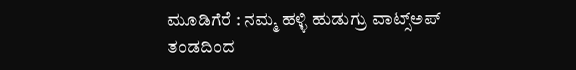ಮೂಡಿಗೆರೆ : ನಮ್ಮ ಹಳ್ಳಿ ಹುಡುಗ್ರು ವಾಟ್ಸ್ಅಪ್ ತಂಡದಿಂದ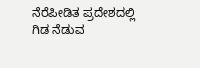ನೆರೆಪೀಡಿತ ಪ್ರದೇಶದಲ್ಲಿ ಗಿಡ ನೆಡುವ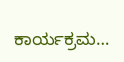ಕಾರ್ಯಕ್ರಮ…